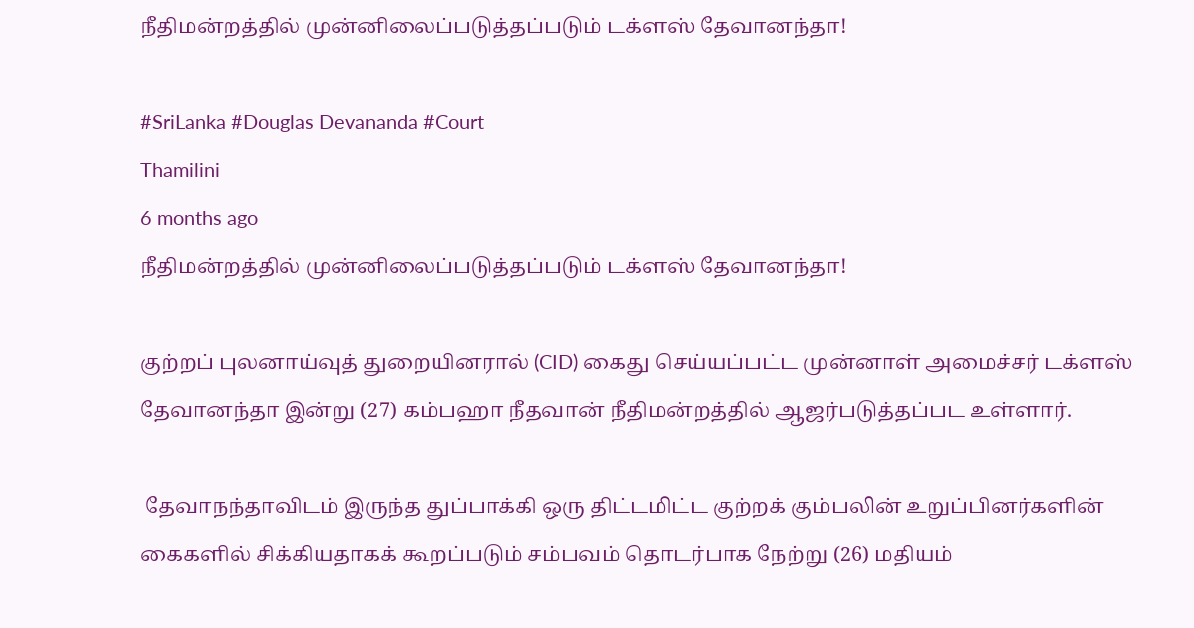நீதிமன்றத்தில் முன்னிலைப்படுத்தப்படும் டக்ளஸ் தேவானந்தா!

#SriLanka #Douglas Devananda #Court
Thamilini
6 months ago
நீதிமன்றத்தில் முன்னிலைப்படுத்தப்படும் டக்ளஸ் தேவானந்தா!

குற்றப் புலனாய்வுத் துறையினரால் (CID) கைது செய்யப்பட்ட முன்னாள் அமைச்சர் டக்ளஸ் தேவானந்தா இன்று (27) கம்பஹா நீதவான் நீதிமன்றத்தில் ஆஜர்படுத்தப்பட உள்ளார்.

 தேவாநந்தாவிடம் இருந்த துப்பாக்கி ஒரு திட்டமிட்ட குற்றக் கும்பலின் உறுப்பினர்களின் கைகளில் சிக்கியதாகக் கூறப்படும் சம்பவம் தொடர்பாக நேற்று (26) மதியம்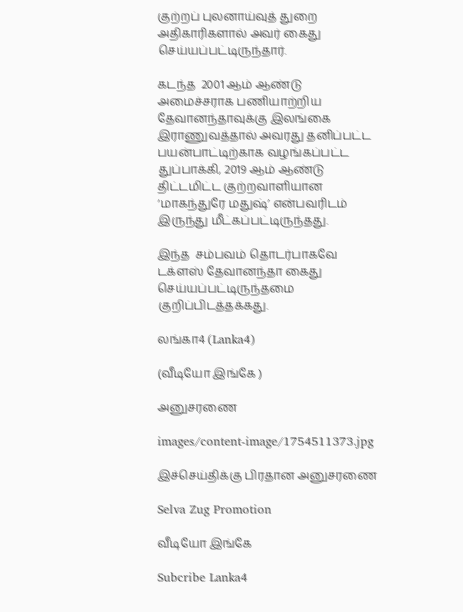குற்றப் புலனாய்வுத் துறை அதிகாரிகளால் அவர் கைது செய்யப்பட்டிருந்தார்.

கடந்த  2001 ஆம் ஆண்டு அமைச்சராக பணியாற்றிய தேவானந்தாவுக்கு இலங்கை இராணுவத்தால் அவரது தனிப்பட்ட பயன்பாட்டிற்காக வழங்கப்பட்ட துப்பாக்கி, 2019 ஆம் ஆண்டு திட்டமிட்ட குற்றவாளியான ‘மாகந்துரே மதுஷ்’ என்பவரிடம் இருந்து மீட்கப்பட்டிருந்தது.

இந்த  சம்பவம் தொடர்பாகவே டக்ளஸ் தேவானந்தா கைது செய்யப்பட்டிருந்தமை குறிப்பிடத்தக்கது.

லங்கா4 (Lanka4)

(வீடியோ இங்கே )

அனுசரணை

images/content-image/1754511373.jpg

இச்செய்திக்கு பிரதான அனுசரணை

Selva Zug Promotion

வீடியோ இங்கே

Subcribe Lanka4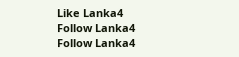Like Lanka4
Follow Lanka4
Follow Lanka4